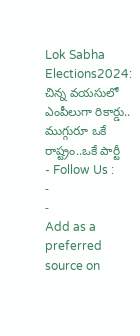Lok Sabha Elections2024: చిన్న వయసులో ఎంపీలుగా రికార్డు.. ముగ్గురూ ఒకే రాష్ట్రం..ఒకే పార్టీ
- Follow Us :
-
-
Add as a preferred
source on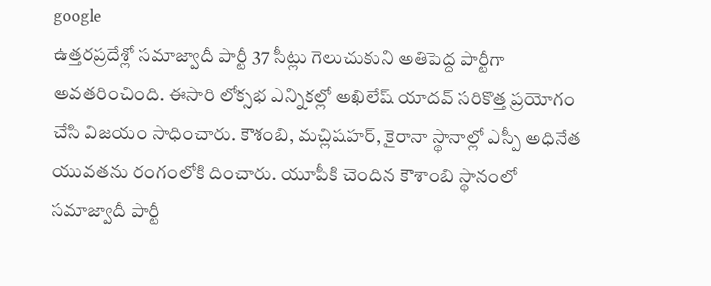google
ఉత్తరప్రదేశ్లో సమాజ్వాదీ పార్టీ 37 సీట్లు గెలుచుకుని అతిపెద్ద పార్టీగా అవతరించింది. ఈసారి లోక్సభ ఎన్నికల్లో అఖిలేష్ యాదవ్ సరికొత్త ప్రయోగం చేసి విజయం సాధించారు. కౌశంబి, మచ్లిషహర్, కైరానా స్థానాల్లో ఎస్పీ అధినేత యువతను రంగంలోకి దించారు. యూపీకి చెందిన కౌశాంబి స్థానంలో సమాజ్వాదీ పార్టీ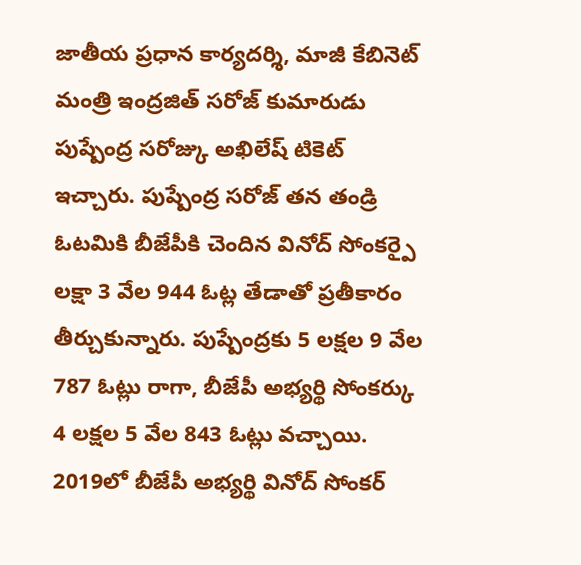జాతీయ ప్రధాన కార్యదర్శి, మాజీ కేబినెట్ మంత్రి ఇంద్రజిత్ సరోజ్ కుమారుడు పుష్పేంద్ర సరోజ్కు అఖిలేష్ టికెట్ ఇచ్చారు. పుష్పేంద్ర సరోజ్ తన తండ్రి ఓటమికి బీజేపీకి చెందిన వినోద్ సోంకర్పై లక్షా 3 వేల 944 ఓట్ల తేడాతో ప్రతీకారం తీర్చుకున్నారు. పుష్పేంద్రకు 5 లక్షల 9 వేల 787 ఓట్లు రాగా, బీజేపీ అభ్యర్థి సోంకర్కు 4 లక్షల 5 వేల 843 ఓట్లు వచ్చాయి. 2019లో బీజేపీ అభ్యర్థి వినోద్ సోంకర్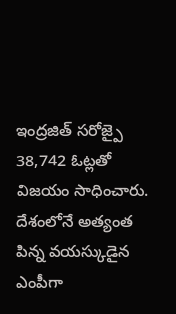ఇంద్రజిత్ సరోజ్పై 38,742 ఓట్లతో విజయం సాధించారు. దేశంలోనే అత్యంత పిన్న వయస్కుడైన ఎంపీగా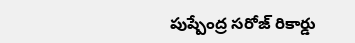పుష్పేంద్ర సరోజ్ రికార్డు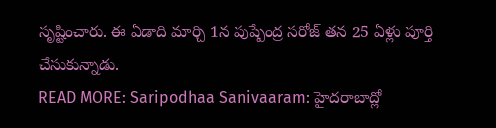సృష్టించారు. ఈ ఏడాది మార్చి 1న పుష్పేంద్ర సరోజ్ తన 25 ఏళ్లు పూర్తి చేసుకున్నాడు.
READ MORE: Saripodhaa Sanivaaram: హైదరాబాద్లో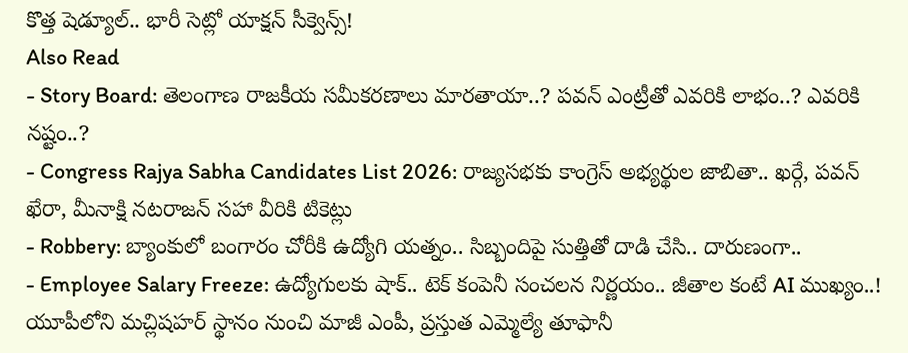కొత్త షెడ్యూల్.. భారీ సెట్లో యాక్షన్ సీక్వెన్స్!
Also Read
- Story Board: తెలంగాణ రాజకీయ సమీకరణాలు మారతాయా..? పవన్ ఎంట్రీతో ఎవరికి లాభం..? ఎవరికి నష్టం..?
- Congress Rajya Sabha Candidates List 2026: రాజ్యసభకు కాంగ్రెస్ అభ్యర్థుల జాబితా.. ఖర్గే, పవన్ ఖేరా, మీనాక్షి నటరాజన్ సహా వీరికి టికెట్లు
- Robbery: బ్యాంకులో బంగారం చోరీకి ఉద్యోగి యత్నం.. సిబ్బందిపై సుత్తితో దాడి చేసి.. దారుణంగా..
- Employee Salary Freeze: ఉద్యోగులకు షాక్.. టెక్ కంపెనీ సంచలన నిర్ణయం.. జీతాల కంటే AI ముఖ్యం..!
యూపీలోని మచ్లిషహర్ స్థానం నుంచి మాజీ ఎంపీ, ప్రస్తుత ఎమ్మెల్యే తూఫానీ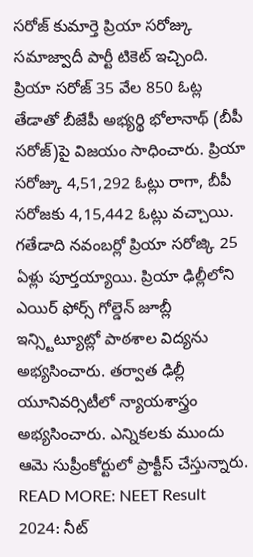సరోజ్ కుమార్తె ప్రియా సరోజ్కు సమాజ్వాదీ పార్టీ టికెట్ ఇచ్చింది. ప్రియా సరోజ్ 35 వేల 850 ఓట్ల తేడాతో బీజేపీ అభ్యర్థి భోలానాథ్ (బీపీ సరోజ్)పై విజయం సాధించారు. ప్రియా సరోజ్కు 4,51,292 ఓట్లు రాగా, బీపీ సరోజకు 4,15,442 ఓట్లు వచ్చాయి. గతేడాది నవంబర్లో ప్రియా సరోజ్కి 25 ఏళ్లు పూర్తయ్యాయి. ప్రియా ఢిల్లీలోని ఎయిర్ ఫోర్స్ గోల్డెన్ జూబ్లీ ఇన్స్టిట్యూట్లో పాఠశాల విద్యను అభ్యసించారు. తర్వాత ఢిల్లీ యూనివర్సిటీలో న్యాయశాస్త్రం అభ్యసించారు. ఎన్నికలకు ముందు ఆమె సుప్రీంకోర్టులో ప్రాక్టీస్ చేస్తున్నారు.
READ MORE: NEET Result 2024: నీట్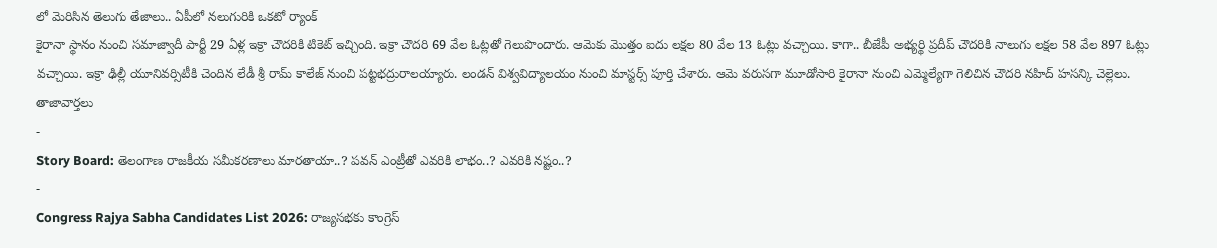లో మెరిసిన తెలుగు తేజాలు.. ఏపీలో నలుగురికి ఒకటో ర్యాంక్
కైరానా స్థానం నుంచి సమాజ్వాదీ పార్టీ 29 ఏళ్ల ఇక్రా చౌదరికి టికెట్ ఇచ్చింది. ఇక్రా చౌదరి 69 వేల ఓట్లతో గెలుపొందారు. ఆమెకు మొత్తం ఐదు లక్షల 80 వేల 13 ఓట్లు వచ్చాయి. కాగా.. బీజేపీ అభ్యర్థి ప్రదీప్ చౌదరికి నాలుగు లక్షల 58 వేల 897 ఓట్లు వచ్చాయి. ఇక్రా ఢిల్లీ యూనివర్సిటీకి చెందిన లేడీ శ్రీ రామ్ కాలేజ్ నుంచి పట్టభద్రురాలయ్యారు. లండన్ విశ్వవిద్యాలయం నుంచి మాస్టర్స్ పూర్తి చేశారు. ఆమె వరుసగా మూడోసారి కైరానా నుంచి ఎమ్మెల్యేగా గెలిచిన చౌదరి నహిద్ హసన్కి చెల్లెలు.
తాజావార్తలు
-
Story Board: తెలంగాణ రాజకీయ సమీకరణాలు మారతాయా..? పవన్ ఎంట్రీతో ఎవరికి లాభం..? ఎవరికి నష్టం..?
-
Congress Rajya Sabha Candidates List 2026: రాజ్యసభకు కాంగ్రెస్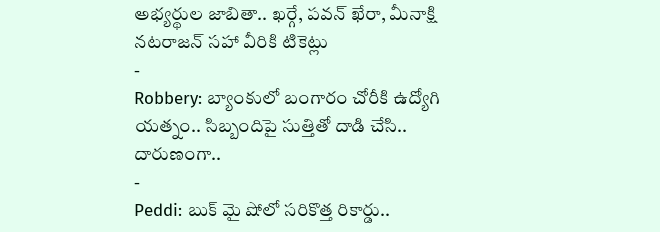అభ్యర్థుల జాబితా.. ఖర్గే, పవన్ ఖేరా, మీనాక్షి నటరాజన్ సహా వీరికి టికెట్లు
-
Robbery: బ్యాంకులో బంగారం చోరీకి ఉద్యోగి యత్నం.. సిబ్బందిపై సుత్తితో దాడి చేసి.. దారుణంగా..
-
Peddi: బుక్ మై షోలో సరికొత్త రికార్డు..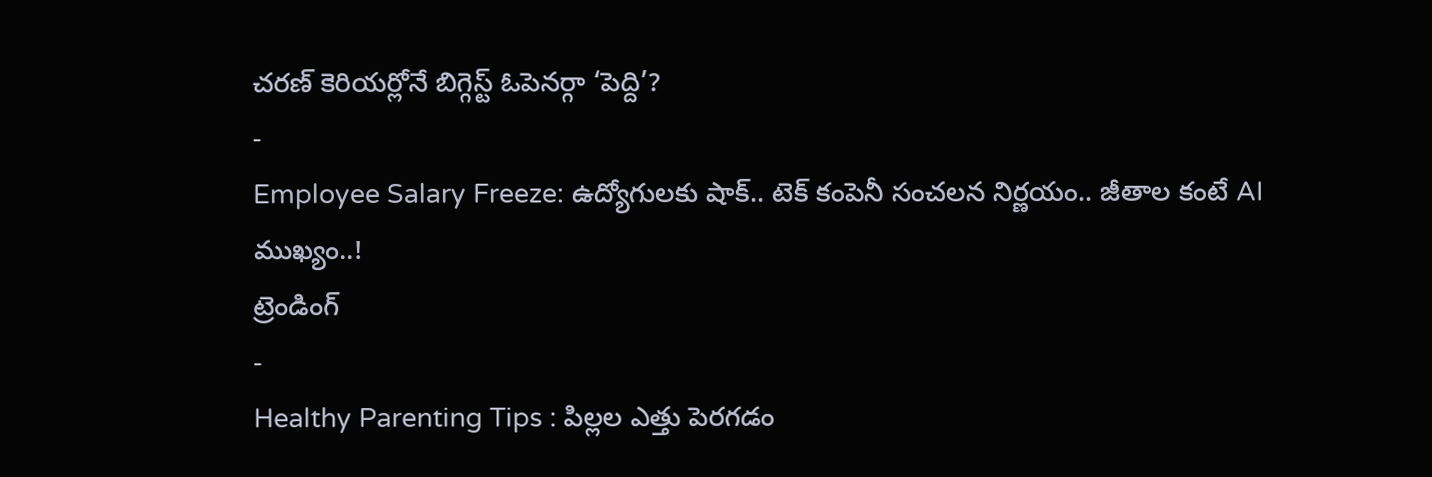చరణ్ కెరియర్లోనే బిగ్గెస్ట్ ఓపెనర్గా ‘పెద్ది’?
-
Employee Salary Freeze: ఉద్యోగులకు షాక్.. టెక్ కంపెనీ సంచలన నిర్ణయం.. జీతాల కంటే AI ముఖ్యం..!
ట్రెండింగ్
-
Healthy Parenting Tips : పిల్లల ఎత్తు పెరగడం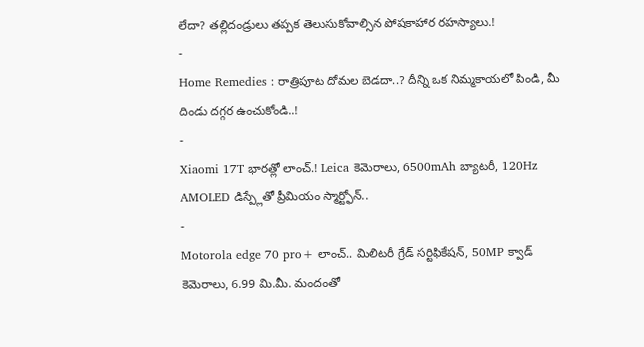లేదా? తల్లిదండ్రులు తప్పక తెలుసుకోవాల్సిన పోషకాహార రహస్యాలు.!
-
Home Remedies : రాత్రిపూట దోమల బెడదా..? దీన్ని ఒక నిమ్మకాయలో పిండి, మీ దిండు దగ్గర ఉంచుకోండి..!
-
Xiaomi 17T భారత్లో లాంచ్.! Leica కెమెరాలు, 6500mAh బ్యాటరీ, 120Hz AMOLED డిస్ప్లేతో ప్రీమియం స్మార్ట్ఫోన్..
-
Motorola edge 70 pro+ లాంచ్.. మిలిటరీ గ్రేడ్ సర్టిఫికేషన్, 50MP క్వాడ్ కెమెరాలు, 6.99 మి.మీ. మందంతో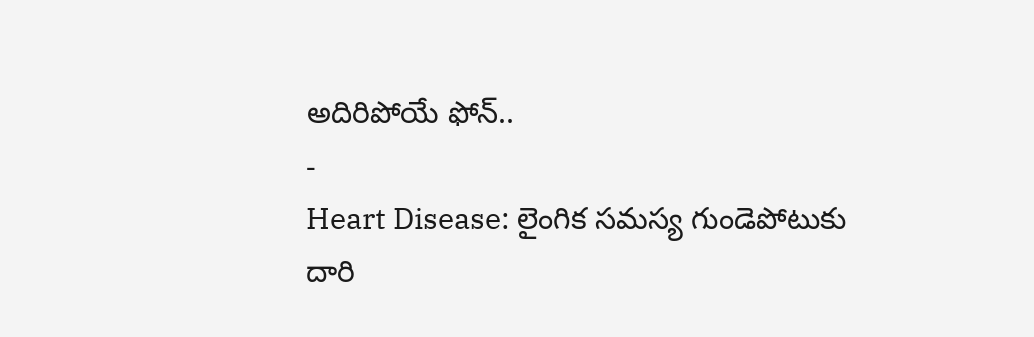అదిరిపోయే ఫోన్..
-
Heart Disease: లైంగిక సమస్య గుండెపోటుకు దారి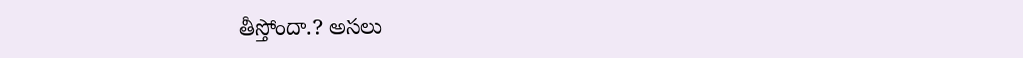తీస్తోందా.? అసలు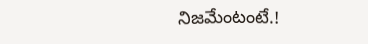నిజమేంటంటే.!